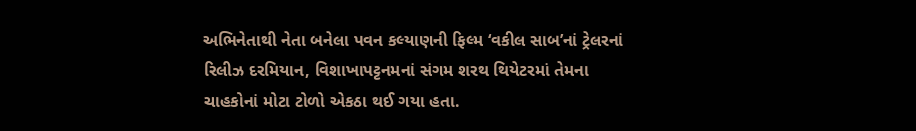અભિનેતાથી નેતા બનેલા પવન કલ્યાણની ફિલ્મ ‘વકીલ સાબ’નાં ટ્રેલરનાં રિલીઝ દરમિયાન, વિશાખાપટ્ટનમનાં સંગમ શરથ થિયેટરમાં તેમના ચાહકોનાં મોટા ટોળો એકઠા થઈ ગયા હતા.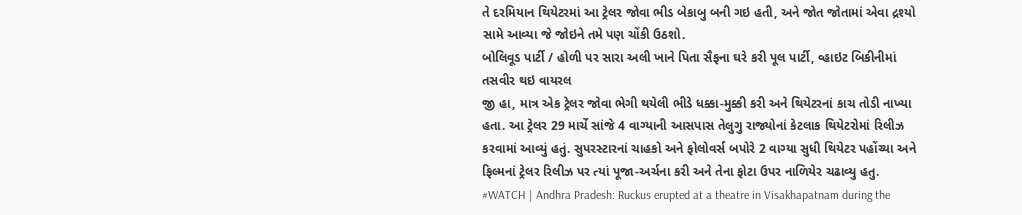તે દરમિયાન થિયેટરમાં આ ટ્રેલર જોવા ભીડ બેકાબુ બની ગઇ હતી, અને જોત જોતામાં એવા દ્રશ્યો સામે આવ્યા જે જોઇને તમે પણ ચોંકી ઉઠશો.
બોલિવૂડ પાર્ટી / હોળી પર સારા અલી ખાને પિતા સૈફના ઘરે કરી પૂલ પાર્ટી, વ્હાઇટ બિકીનીમાં તસવીર થઇ વાયરલ
જી હા, માત્ર એક ટ્રેલર જોવા ભેગી થયેલી ભીડે ધક્કા-મુક્કી કરી અને થિયેટરનાં કાચ તોડી નાખ્યા હતા. આ ટ્રેલર 29 માર્ચે સાંજે 4 વાગ્યાની આસપાસ તેલુગુ રાજ્યોનાં કેટલાક થિયેટરોમાં રિલીઝ કરવામાં આવ્યું હતું. સુપરસ્ટારનાં ચાહકો અને ફોલોવર્સ બપોરે 2 વાગ્યા સુધી થિયેટર પહોંચ્યા અને ફિલ્મનાં ટ્રેલર રિલીઝ પર ત્યાં પૂજા-અર્ચના કરી અને તેના ફોટા ઉપર નાળિયેર ચઢાવ્યુ હતુ.
#WATCH | Andhra Pradesh: Ruckus erupted at a theatre in Visakhapatnam during the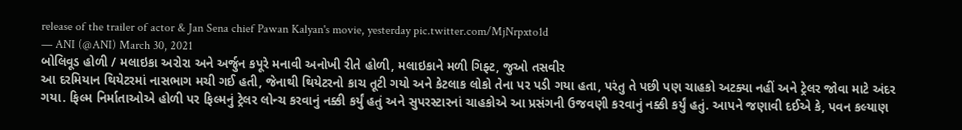release of the trailer of actor & Jan Sena chief Pawan Kalyan's movie, yesterday pic.twitter.com/MjNrpxto1d
— ANI (@ANI) March 30, 2021
બોલિવૂડ હોળી / મલાઇકા અરોરા અને અર્જુન કપૂરે મનાવી અનોખી રીતે હોળી, મલાઇકાને મળી ગિફ્ટ, જુઓ તસવીર
આ દરમિયાન થિયેટરમાં નાસભાગ મચી ગઈ હતી, જેનાથી થિયેટરનો કાચ તૂટી ગયો અને કેટલાક લોકો તેના પર પડી ગયા હતા, પરંતુ તે પછી પણ ચાહકો અટક્યા નહીં અને ટ્રેલર જોવા માટે અંદર ગયા. ફિલ્મ નિર્માતાઓએ હોળી પર ફિલ્મનું ટ્રેલર લોન્ચ કરવાનું નક્કી કર્યું હતું અને સુપરસ્ટારનાં ચાહકોએ આ પ્રસંગની ઉજવણી કરવાનું નક્કી કર્યું હતું. આપને જણાવી દઈએ કે, પવન કલ્યાણ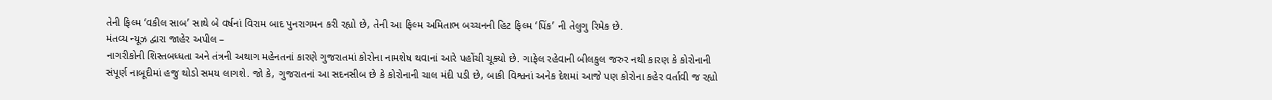તેની ફિલ્મ ‘વકીલ સાબ’ સાથે બે વર્ષનાં વિરામ બાદ પુનરાગમન કરી રહ્યો છે, તેની આ ફિલ્મ અમિતાભ બચ્ચનની હિટ ફિલ્મ ‘પિંક’ ની તેલુગુ રિમેક છે.
મંતવ્ય ન્યૂઝ દ્વારા જાહેર અપીલ –
નાગરીકોની શિસ્તબધ્ધતા અને તંત્રની અથાગ મહેનતનાં કારણે ગુજરાતમાં કોરોના નામશેષ થવાનાં આરે પહોંચી ચૂક્યો છે. ગાફેલ રહેવાની બીલકુલ જરુર નથી કારણ કે કોરોનાની સંપૂર્ણ નાબૂદીમાં હજુ થોડો સમય લાગશે. જો કે, ગુજરાતનાં આ સદનસીબ છે કે કોરોનાની ચાલ મંદી પડી છે, બાકી વિશ્વનાં અનેક દેશમાં આજે પણ કોરોના કહેર વર્તાવી જ રહ્યો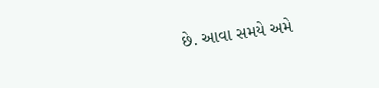છે. આવા સમયે અમે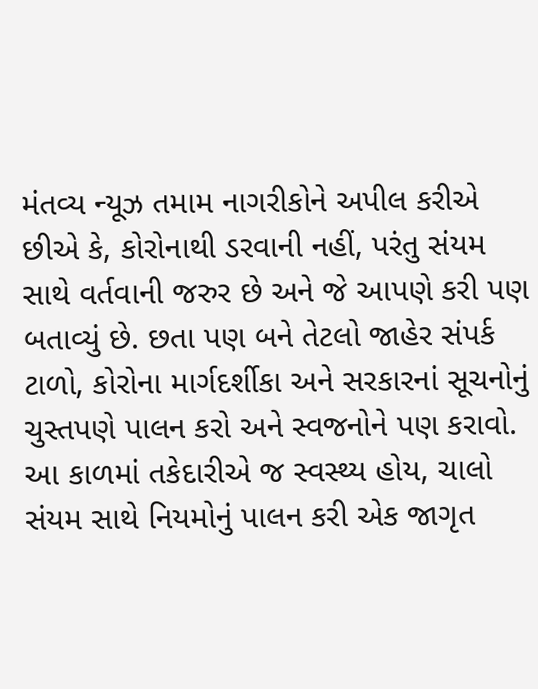મંતવ્ય ન્યૂઝ તમામ નાગરીકોને અપીલ કરીએ છીએ કે, કોરોનાથી ડરવાની નહીં, પરંતુ સંયમ સાથે વર્તવાની જરુર છે અને જે આપણે કરી પણ બતાવ્યું છે. છતા પણ બને તેટલો જાહેર સંપર્ક ટાળો, કોરોના માર્ગદર્શીકા અને સરકારનાં સૂચનોનું ચુસ્તપણે પાલન કરો અને સ્વજનોને પણ કરાવો. આ કાળમાં તકેદારીએ જ સ્વસ્થ્ય હોય, ચાલો સંયમ સાથે નિયમોનું પાલન કરી એક જાગૃત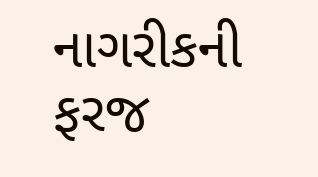નાગરીકની ફરજ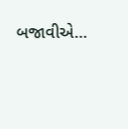બજાવીએ…